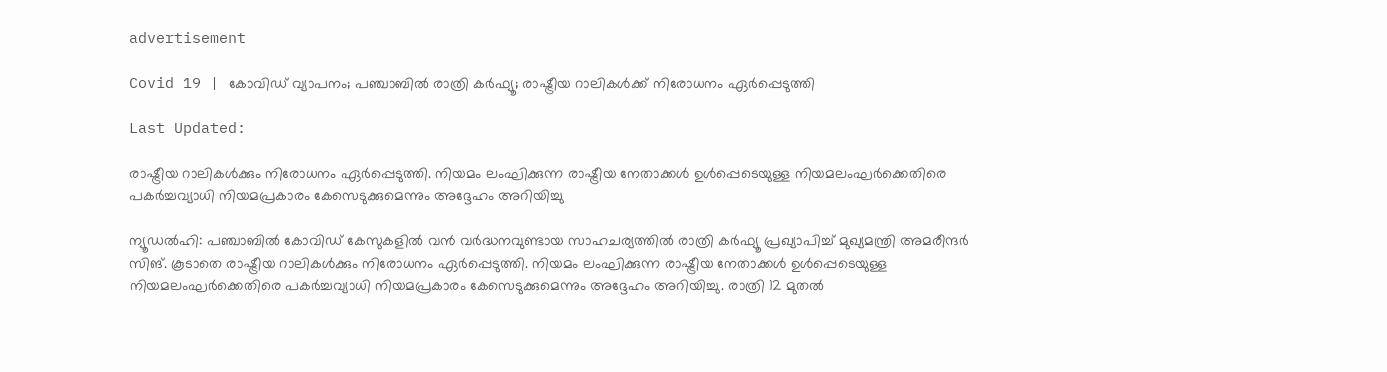advertisement

Covid 19 | കോവിഡ് വ്യാപനം; പഞ്ചാബില്‍ രാത്രി കര്‍ഫ്യൂ; രാഷ്ട്രീയ റാലികള്‍ക്ക് നിരോധനം ഏര്‍പ്പെടുത്തി

Last Updated:

രാഷ്ട്രീയ റാലികള്‍ക്കും നിരോധനം ഏര്‍പ്പെടുത്തി. നിയമം ലംഘിക്കുന്ന രാഷ്ട്രീയ നേതാക്കള്‍ ഉള്‍പ്പെടെയുള്ള നിയമലംഘര്‍ക്കെതിരെ പകര്‍ച്ചവ്യാധി നിയമപ്രകാരം കേസെടുക്കുമെന്നും അദ്ദേഹം അറിയിച്ചു

ന്യൂഡല്‍ഹി: പഞ്ചാബില്‍ കോവിഡ് കേസുകളില്‍ വന്‍ വര്‍ദ്ധനവുണ്ടായ സാഹചര്യത്തില്‍ രാത്രി കര്‍ഫ്യൂ പ്രഖ്യാപിച്ച് മുഖ്യമന്ത്രി അമരീന്ദര്‍ സിങ്. കൂടാതെ രാഷ്ട്രീയ റാലികള്‍ക്കും നിരോധനം ഏര്‍പ്പെടുത്തി. നിയമം ലംഘിക്കുന്ന രാഷ്ട്രീയ നേതാക്കള്‍ ഉള്‍പ്പെടെയുള്ള നിയമലംഘര്‍ക്കെതിരെ പകര്‍ച്ചവ്യാധി നിയമപ്രകാരം കേസെടുക്കുമെന്നും അദ്ദേഹം അറിയിച്ചു. രാത്രി 12 മുതല്‍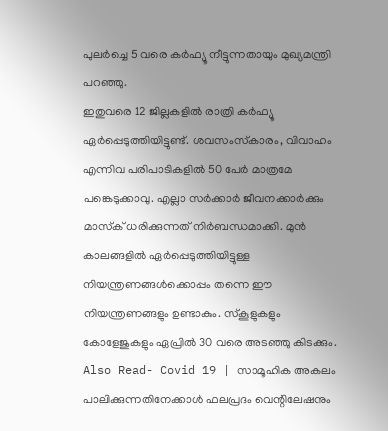പുലര്‍ച്ചെ 5 വരെ കര്‍ഫ്യൂ നീട്ടുന്നതായും മുഖ്യമന്ത്രി പറഞ്ഞു.
ഇതുവരെ 12 ജില്ലകളില്‍ രാത്രി കര്‍ഫ്യൂ ഏര്‍പ്പെടുത്തിയിട്ടുണ്ട്. ശവസംസ്‌കാരം, വിവാഹം എന്നിവ പരിപാടികളില്‍ 50 പേര്‍ മാത്രമേ പങ്കെടുക്കാവു. എല്ലാ സര്‍ക്കാര്‍ ജീവനക്കാര്‍ക്കും മാസ്‌ക് ധരിക്കുന്നത് നിര്‍ബന്ധമാക്കി. മുന്‍ കാലങ്ങളില്‍ ഏര്‍പ്പെടുത്തിയിട്ടുള്ള നിയന്ത്രണങ്ങള്‍ക്കൊപ്പം തന്നെ ഈ നിയന്ത്രണങ്ങളും ഉണ്ടാകും. സ്‌കൂളുകളും കോളേജുകളും ഏപ്രില്‍ 30 വരെ അടഞ്ഞു കിടക്കും.
Also Read- Covid 19 | സാമൂഹിക അകലം പാലിക്കുന്നതിനേക്കാൾ ഫലപ്രദം വെന്റിലേഷനും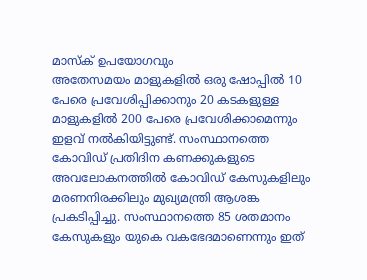മാസ്‌ക് ഉപയോഗവും
അതേസമയം മാളുകളില്‍ ഒരു ഷോപ്പില്‍ 10 പേരെ പ്രവേശിപ്പിക്കാനും 20 കടകളുള്ള മാളുകളില്‍ 200 പേരെ പ്രവേശിക്കാമെന്നും ഇളവ് നല്‍കിയിട്ടുണ്ട്. സംസ്ഥാനത്തെ കോവിഡ് പ്രതിദിന കണക്കുകളുടെ അവലോകനത്തില്‍ കോവിഡ് കേസുകളിലും മരണനിരക്കിലും മുഖ്യമന്ത്രി ആശങ്ക പ്രകടിപ്പിച്ചു. സംസ്ഥാനത്തെ 85 ശതമാനം കേസുകളും യുകെ വകഭേദമാണെന്നും ഇത്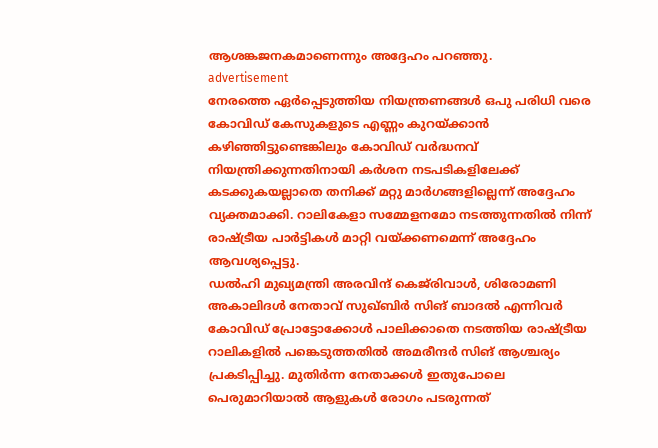ആശങ്കജനകമാണെന്നും അദ്ദേഹം പറഞ്ഞു.
advertisement
നേരത്തെ ഏര്‍പ്പെടുത്തിയ നിയന്ത്രണങ്ങള്‍ ഒപു പരിധി വരെ കോവിഡ് കേസുകളുടെ എണ്ണം കുറയ്ക്കാന്‍ കഴിഞ്ഞിട്ടുണ്ടെങ്കിലും കോവിഡ് വര്‍ദ്ധനവ് നിയന്ത്രിക്കുന്നതിനായി കര്‍ശന നടപടികളിലേക്ക് കടക്കുകയല്ലാതെ തനിക്ക് മറ്റു മാര്‍ഗങ്ങളില്ലെന്ന് അദ്ദേഹം വ്യക്തമാക്കി. റാലികേളാ സമ്മേളനമോ നടത്തുന്നതില്‍ നിന്ന് രാഷ്ട്രീയ പാര്‍ട്ടികള്‍ മാറ്റി വയ്ക്കണമെന്ന് അദ്ദേഹം ആവശ്യപ്പെട്ടു.
ഡല്‍ഹി മുഖ്യമന്ത്രി അരവിന്ദ് കെജ്‌രിവാള്‍, ശിരോമണി അകാലിദള്‍ നേതാവ് സുഖ്ബിര്‍ സിങ് ബാദല്‍ എന്നിവര്‍ കോവിഡ് പ്രോട്ടോക്കോള്‍ പാലിക്കാതെ നടത്തിയ രാഷ്ട്രീയ റാലികളില്‍ പങ്കെടുത്തതില്‍ അമരീന്ദര്‍ സിങ് ആശ്ചര്യം പ്രകടിപ്പിച്ചു. മുതിര്‍ന്ന നേതാക്കള്‍ ഇതുപോലെ പെരുമാറിയാല്‍ ആളുകള്‍ രോഗം പടരുന്നത്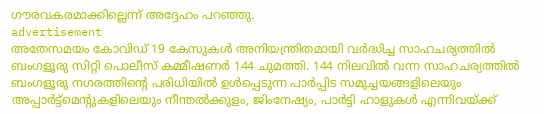ഗൗരവകരമാക്കില്ലെന്ന് അദ്ദേഹം പറഞ്ഞു.
advertisement
അതേസമയം കോവിഡ് 19 കേസുകള്‍ അനിയന്ത്രിതമായി വര്‍ദ്ധിച്ച സാഹചര്യത്തില്‍ ബംഗളൂരു സിറ്റി പൊലീസ് കമ്മീഷണര്‍ 144 ചുമത്തി. 144 നിലവില്‍ വന്ന സാഹചര്യത്തില്‍ ബംഗളൂരു നഗരത്തിന്റെ പരിധിയില്‍ ഉള്‍പ്പെടുന്ന പാര്‍പ്പിട സമുച്ചയങ്ങളിലെയും അപ്പാര്‍ട്ട്‌മെന്റുകളിലെയും നീന്തല്‍ക്കുളം, ജിംനേഷ്യം, പാര്‍ട്ടി ഹാളുകള്‍ എന്നിവയ്ക്ക്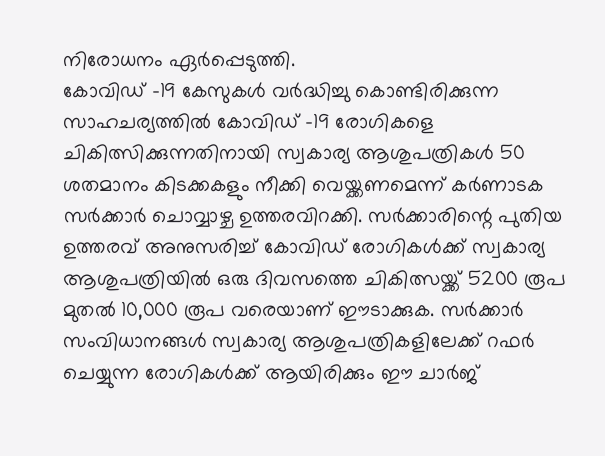നിരോധനം ഏര്‍പ്പെടുത്തി.
കോവിഡ് -19 കേസുകള്‍ വര്‍ദ്ധിച്ചു കൊണ്ടിരിക്കുന്ന സാഹചര്യത്തില്‍ കോവിഡ് -19 രോഗികളെ ചികിത്സിക്കുന്നതിനായി സ്വകാര്യ ആശുപത്രികള്‍ 50 ശതമാനം കിടക്കകളും നീക്കി വെയ്ക്കണമെന്ന് കര്‍ണാടക സര്‍ക്കാര്‍ ചൊവ്വാഴ്ച ഉത്തരവിറക്കി. സര്‍ക്കാരിന്റെ പുതിയ ഉത്തരവ് അനുസരിച്ച് കോവിഡ് രോഗികള്‍ക്ക് സ്വകാര്യ ആശുപത്രിയില്‍ ഒരു ദിവസത്തെ ചികിത്സയ്ക്ക് 5200 രൂപ മുതല്‍ 10,000 രൂപ വരെയാണ് ഈടാക്കുക. സര്‍ക്കാര്‍ സംവിധാനങ്ങള്‍ സ്വകാര്യ ആശുപത്രികളിലേക്ക് റഫര്‍ ചെയ്യുന്ന രോഗികള്‍ക്ക് ആയിരിക്കും ഈ ചാര്‍ജ്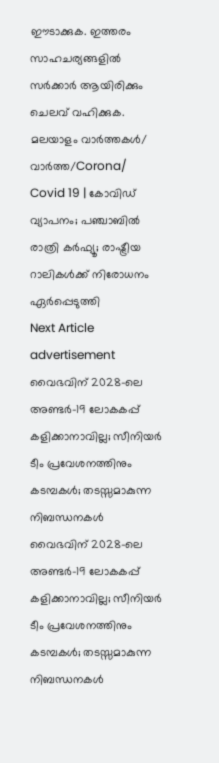ഈടാക്കുക. ഇത്തരം സാഹചര്യങ്ങളില്‍ സര്‍ക്കാര്‍ ആയിരിക്കും ചെലവ് വഹിക്കുക.
മലയാളം വാർത്തകൾ/ വാർത്ത/Corona/
Covid 19 | കോവിഡ് വ്യാപനം; പഞ്ചാബില്‍ രാത്രി കര്‍ഫ്യൂ; രാഷ്ട്രീയ റാലികള്‍ക്ക് നിരോധനം ഏര്‍പ്പെടുത്തി
Next Article
advertisement
വൈഭവിന് 2028-ലെ അണ്ടർ-19 ലോകകപ്പ് കളിക്കാനാവില്ല; സീനിയർ ടീം പ്രവേശനത്തിനും കടമ്പകൾ; തടസ്സമാകുന്ന നിബന്ധനകൾ
വൈഭവിന് 2028-ലെ അണ്ടർ-19 ലോകകപ്പ് കളിക്കാനാവില്ല; സീനിയർ ടീം പ്രവേശനത്തിനും കടമ്പകൾ; തടസ്സമാകുന്ന നിബന്ധനകൾ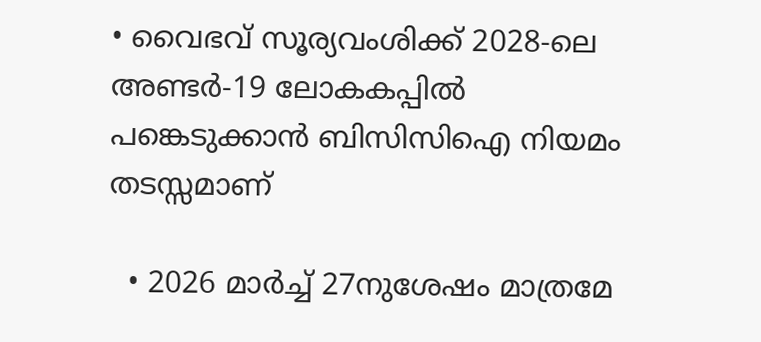• വൈഭവ് സൂര്യവംശിക്ക് 2028-ലെ അണ്ടർ-19 ലോകകപ്പിൽ പങ്കെടുക്കാൻ ബിസിസിഐ നിയമം തടസ്സമാണ്

  • 2026 മാർച്ച് 27നുശേഷം മാത്രമേ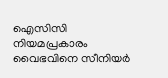ഐസിസി നിയമപ്രകാരം വൈഭവിനെ സീനിയർ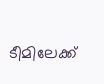ടീമിലേക്ക്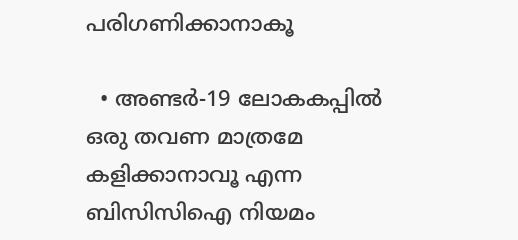പരിഗണിക്കാനാകൂ

  • അണ്ടർ-19 ലോകകപ്പിൽ ഒരു തവണ മാത്രമേ കളിക്കാനാവൂ എന്ന ബിസിസിഐ നിയമം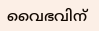വൈഭവിന്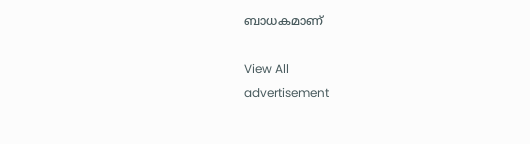ബാധകമാണ്

View All
advertisement